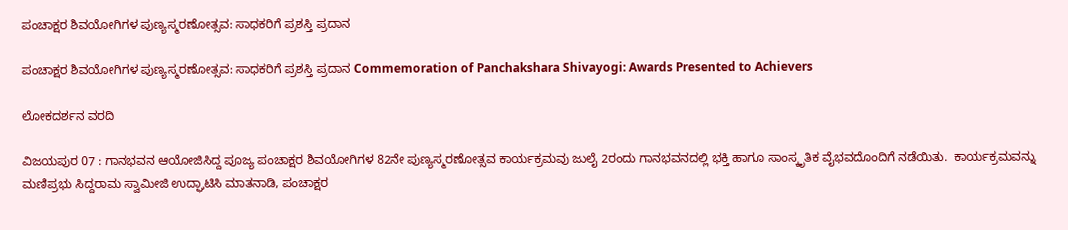ಪಂಚಾಕ್ಷರ ಶಿವಯೋಗಿಗಳ ಪುಣ್ಯಸ್ಮರಣೋತ್ಸವ: ಸಾಧಕರಿಗೆ ಪ್ರಶಸ್ತಿ ಪ್ರದಾನ

ಪಂಚಾಕ್ಷರ ಶಿವಯೋಗಿಗಳ ಪುಣ್ಯಸ್ಮರಣೋತ್ಸವ: ಸಾಧಕರಿಗೆ ಪ್ರಶಸ್ತಿ ಪ್ರದಾನ Commemoration of Panchakshara Shivayogi: Awards Presented to Achievers

ಲೋಕದರ್ಶನ ವರದಿ

ವಿಜಯಪುರ 07 : ಗಾನಭವನ ಆಯೋಜಿಸಿದ್ದ ಪೂಜ್ಯ ಪಂಚಾಕ್ಷರ ಶಿವಯೋಗಿಗಳ 82ನೇ ಪುಣ್ಯಸ್ಮರಣೋತ್ಸವ ಕಾರ್ಯಕ್ರಮವು ಜುಲೈ 2ರಂದು ಗಾನಭವನದಲ್ಲಿ ಭಕ್ತಿ ಹಾಗೂ ಸಾಂಸ್ಕೃತಿಕ ವೈಭವದೊಂದಿಗೆ ನಡೆಯಿತು.  ಕಾರ್ಯಕ್ರಮವನ್ನು ಮಣಿಪ್ರಭು ಸಿದ್ದರಾಮ ಸ್ವಾಮೀಜಿ ಉದ್ಘಾಟಿಸಿ ಮಾತನಾಡಿ, ಪಂಚಾಕ್ಷರ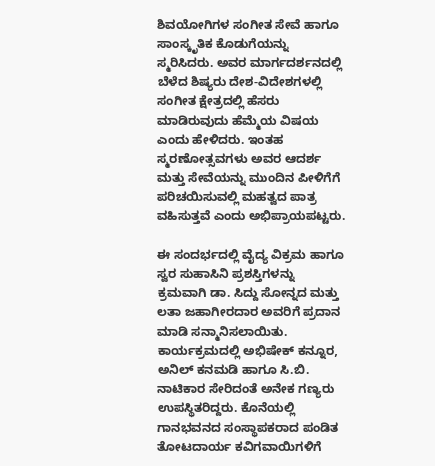ಶಿವಯೋಗಿಗಳ ಸಂಗೀತ ಸೇವೆ ಹಾಗೂ ಸಾಂಸ್ಕೃತಿಕ ಕೊಡುಗೆಯನ್ನು ಸ್ಮರಿಸಿದರು. ಅವರ ಮಾರ್ಗದರ್ಶನದಲ್ಲಿ ಬೆಳೆದ ಶಿಷ್ಯರು ದೇಶ-ವಿದೇಶಗಳಲ್ಲಿ ಸಂಗೀತ ಕ್ಷೇತ್ರದಲ್ಲಿ ಹೆಸರು ಮಾಡಿರುವುದು ಹೆಮ್ಮೆಯ ವಿಷಯ ಎಂದು ಹೇಳಿದರು. ಇಂತಹ ಸ್ಮರಣೋತ್ಸವಗಳು ಅವರ ಆದರ್ಶ ಮತ್ತು ಸೇವೆಯನ್ನು ಮುಂದಿನ ಪೀಳಿಗೆಗೆ ಪರಿಚಯಿಸುವಲ್ಲಿ ಮಹತ್ವದ ಪಾತ್ರ ವಹಿಸುತ್ತವೆ ಎಂದು ಅಭಿಪ್ರಾಯಪಟ್ಟರು.

ಈ ಸಂದರ್ಭದಲ್ಲಿ ವೈದ್ಯ ವಿಕ್ರಮ ಹಾಗೂ ಸ್ವರ ಸುಹಾಸಿನಿ ಪ್ರಶಸ್ತಿಗಳನ್ನು ಕ್ರಮವಾಗಿ ಡಾ. ಸಿದ್ದು ಸೋನ್ನದ ಮತ್ತು ಲತಾ ಜಹಾಗೀರದಾರ ಅವರಿಗೆ ಪ್ರದಾನ ಮಾಡಿ ಸನ್ಮಾನಿಸಲಾಯಿತು.  ಕಾರ್ಯಕ್ರಮದಲ್ಲಿ ಅಭಿಷೇಕ್ ಕನ್ನೂರ, ಅನಿಲ್ ಕನಮಡಿ ಹಾಗೂ ಸಿ.ಬಿ. ನಾಟಿಕಾರ ಸೇರಿದಂತೆ ಅನೇಕ ಗಣ್ಯರು ಉಪಸ್ಥಿತರಿದ್ದರು. ಕೊನೆಯಲ್ಲಿ ಗಾನಭವನದ ಸಂಸ್ಥಾಪಕರಾದ ಪಂಡಿತ ತೋಟದಾರ್ಯ ಕವಿಗವಾಯಿಗಳಿಗೆ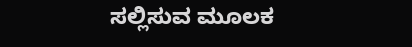ಸಲ್ಲಿಸುವ ಮೂಲಕ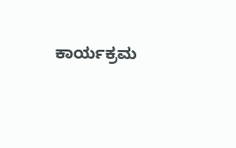ಕಾರ್ಯಕ್ರಮ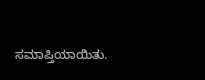ಸಮಾಪ್ತಿಯಾಯಿತು.